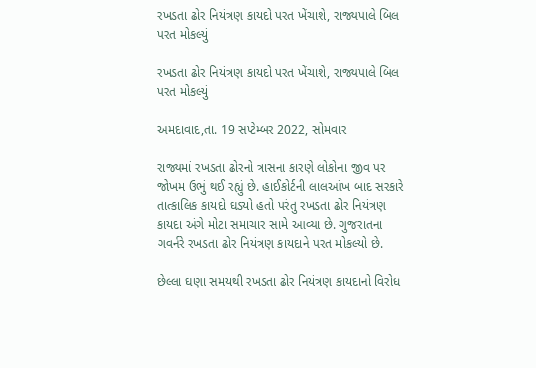રખડતા ઢોર નિયંત્રણ કાયદો પરત ખેંચાશે, રાજ્યપાલે બિલ પરત મોકલ્યું

રખડતા ઢોર નિયંત્રણ કાયદો પરત ખેંચાશે, રાજ્યપાલે બિલ પરત મોકલ્યું

અમદાવાદ,તા. 19 સપ્ટેમ્બર 2022, સોમવાર

રાજ્યમાં રખડતા ઢોરનો ત્રાસના કારણે લોકોના જીવ પર જોખમ ઉભું થઈ રહ્યું છે. હાઈકોર્ટની લાલઆંખ બાદ સરકારે તાત્કાલિક કાયદો ઘડ્યો હતો પરંતુ રખડતા ઢોર નિયંત્રણ કાયદા અંગે મોટા સમાચાર સામે આવ્યા છે. ગુજરાતના ગવર્નરે રખડતા ઢોર નિયંત્રણ કાયદાને પરત મોકલ્યો છે.

છેલ્લા ઘણા સમયથી રખડતા ઢોર નિયંત્રણ કાયદાનો વિરોધ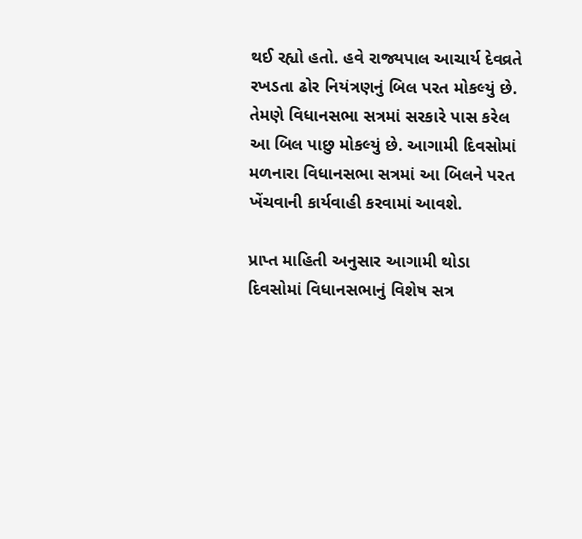થઈ રહ્યો હતો. હવે રાજ્યપાલ આચાર્ય દેવવ્રતે રખડતા ઢોર નિયંત્રણનું બિલ પરત મોકલ્યું છે. તેમણે વિધાનસભા સત્રમાં સરકારે પાસ કરેલ આ બિલ પાછુ મોકલ્યું છે. આગામી દિવસોમાં મળનારા વિધાનસભા સત્રમાં આ બિલને પરત ખેંચવાની કાર્યવાહી કરવામાં આવશે.

પ્રાપ્ત માહિતી અનુસાર આગામી થોડા દિવસોમાં વિધાનસભાનું વિશેષ સત્ર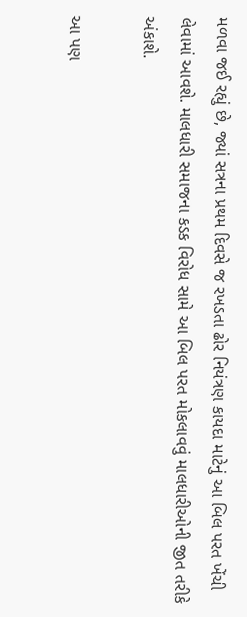મળવા જઈ રહ્યું છે, જ્યાં સત્રના પ્રથમ દિવસે જ રખડતા ઢોર નિયંત્રણ કાયદા માટેનું આ બિલ પરત ખેંચી લેવામાં આવશે. માલધારી સમાજના કડક વિરોધ સામે આ બિલ પરત મોકલાવવું માલધારીઓની જીત તરીકે અંકાશે.

આ પણ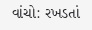વાંચો: રખડતાં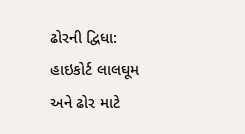ઢોરની દ્વિધા: હાઇકોર્ટ લાલઘૂમ અને ઢોર માટે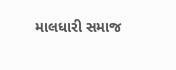માલધારી સમાજ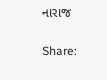નારાજ

Share: